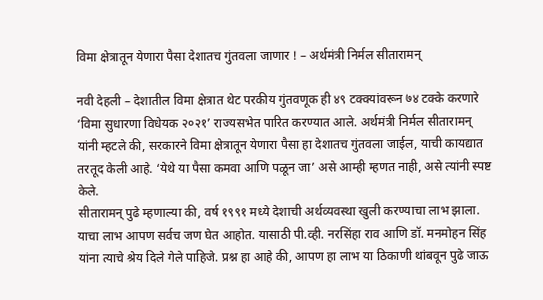विमा क्षेत्रातून येणारा पैसा देशातच गुंतवला जाणार ! – अर्थमंत्री निर्मल सीतारामन्

नवी देहली – देशातील विमा क्षेत्रात थेट परकीय गुंतवणूक ही ४९ टक्क्यांवरून ७४ टक्के करणारे ‘विमा सुधारणा विधेयक २०२१’ राज्यसभेत पारित करण्यात आले. अर्थमंत्री निर्मल सीतारामन् यांनी म्हटले की, सरकारने विमा क्षेत्रातून येणारा पैसा हा देशातच गुंतवला जाईल, याची कायद्यात तरतूद केली आहे. ‘येथे या पैसा कमवा आणि पळून जा’ असे आम्ही म्हणत नाही, असे त्यांनी स्पष्ट केले.
सीतारामन् पुढे म्हणाल्या की, वर्ष १९९१ मध्ये देशाची अर्थव्यवस्था खुली करण्याचा लाभ झाला. याचा लाभ आपण सर्वच जण घेत आहोत. यासाठी पी.व्ही. नरसिंहा राव आणि डॉ. मनमोहन सिंह यांना त्याचे श्रेय दिले गेले पाहिजे. प्रश्न हा आहे की, आपण हा लाभ या ठिकाणी थांबवून पुढे जाऊ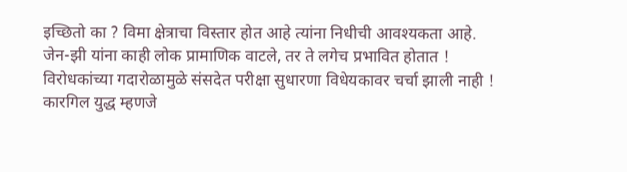इच्छितो का ? विमा क्षेत्राचा विस्तार होत आहे त्यांना निधीची आवश्यकता आहे.
जेन-झी यांना काही लोक प्रामाणिक वाटले, तर ते लगेच प्रभावित होतात !
विरोधकांच्या गदारोळामुळे संसदेत परीक्षा सुधारणा विधेयकावर चर्चा झाली नाही !
कारगिल युद्ध म्हणजे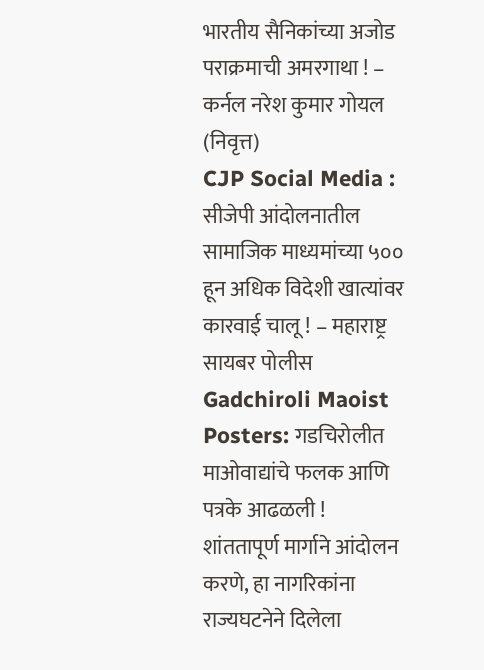भारतीय सैनिकांच्या अजोड पराक्रमाची अमरगाथा ! – कर्नल नरेश कुमार गोयल (निवृत्त)
CJP Social Media : सीजेपी आंदोलनातील सामाजिक माध्यमांच्या ५०० हून अधिक विदेशी खात्यांवर कारवाई चालू ! – महाराष्ट्र सायबर पोलीस
Gadchiroli Maoist Posters: गडचिरोलीत माओवाद्यांचे फलक आणि पत्रके आढळली !
शांततापूर्ण मार्गाने आंदोलन करणे, हा नागरिकांना राज्यघटनेने दिलेला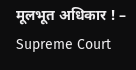मूलभूत अधिकार ! – Supreme Court